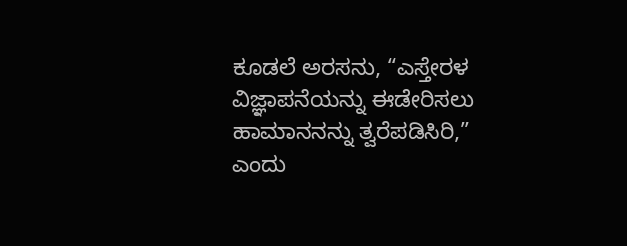ಕೂಡಲೆ ಅರಸನು, “ಎಸ್ತೇರಳ ವಿಜ್ಞಾಪನೆಯನ್ನು ಈಡೇರಿಸಲು ಹಾಮಾನನನ್ನು ತ್ವರೆಪಡಿಸಿರಿ,” ಎಂದು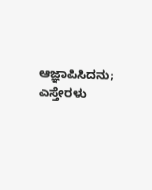ಆಜ್ಞಾಪಿಸಿದನು; ಎಸ್ತೇರಳು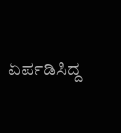ಏರ್ಪಡಿಸಿದ್ದ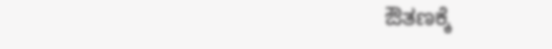ಔತಣಕ್ಕೆ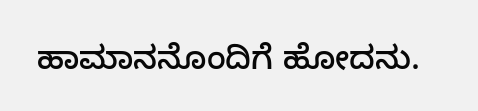ಹಾಮಾನನೊಂದಿಗೆ ಹೋದನು.